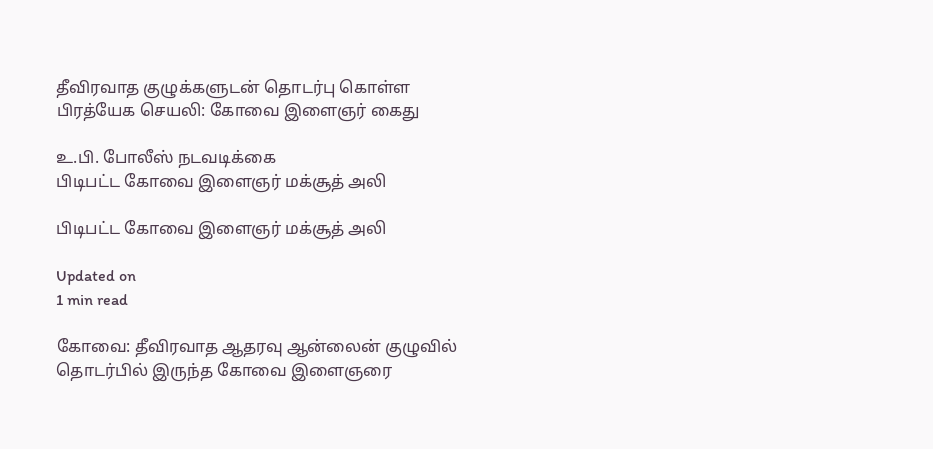தீவிரவாத குழுக்களுடன் தொடர்பு கொள்ள பிரத்யேக செயலி: கோவை இளைஞர் கைது

உ.பி. போலீஸ் நடவடிக்கை
பிடிபட்ட கோவை இளைஞர் மக்சூத் அலி

பிடிபட்ட கோவை இளைஞர் மக்சூத் அலி

Updated on
1 min read

கோவை: தீவிரவாத ஆதரவு ஆன்லைன் குழுவில் தொடர்பில் இருந்த கோவை இளைஞரை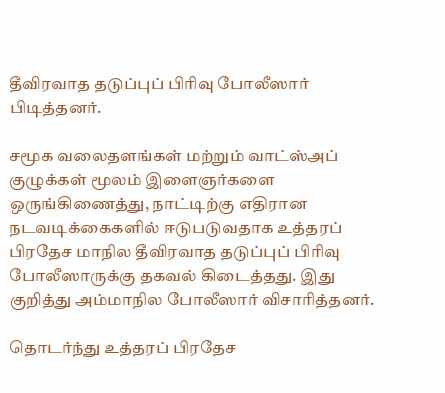தீவிரவாத தடுப்புப் பிரிவு போலீஸார் பிடித்தனர்.

சமூக வலைதளங்கள் மற்றும் வாட்ஸ்அப் குழுக்கள் மூலம் இளைஞர்களை ஒருங்கிணைத்து, நாட்டிற்கு எதிரான நடவடிக்கைகளில் ஈடுபடுவதாக உத்தரப் பிரதேச மாநில தீவிரவாத தடுப்புப் பிரிவு போலீஸாருக்கு தகவல் கிடைத்தது. இது குறித்து அம்மாநில போலீஸார் விசாரித்தனர்.

தொடர்ந்து உத்தரப் பிரதேச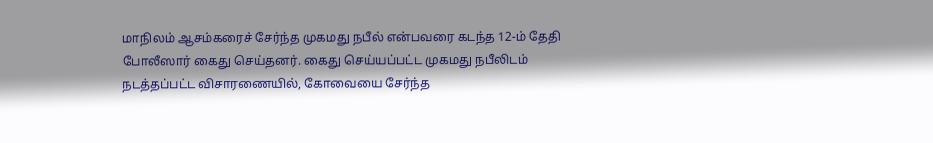மாநிலம் ஆசம்கரைச் சேர்ந்த முகமது நபீல் என்பவரை கடந்த 12-ம் தேதி போலீஸார் கைது செய்தனர். கைது செய்யப்பட்ட முகமது நபீலிடம் நடத்தப்பட்ட விசாரணையில், கோவையை சேர்ந்த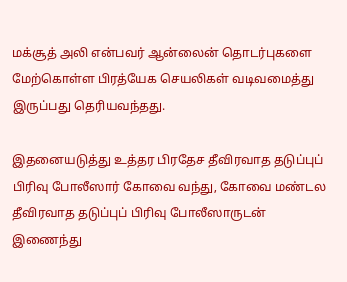மக்சூத் அலி என்பவர் ஆன்லைன் தொடர்புகளை மேற்கொள்ள பிரத்யேக செயலிகள் வடிவமைத்து இருப்பது தெரியவந்தது.

இதனையடுத்து உத்தர பிரதேச தீவிரவாத தடுப்புப் பிரிவு போலீஸார் கோவை வந்து, கோவை மண்டல தீவிரவாத தடுப்புப் பிரிவு போலீஸாருடன் இணைந்து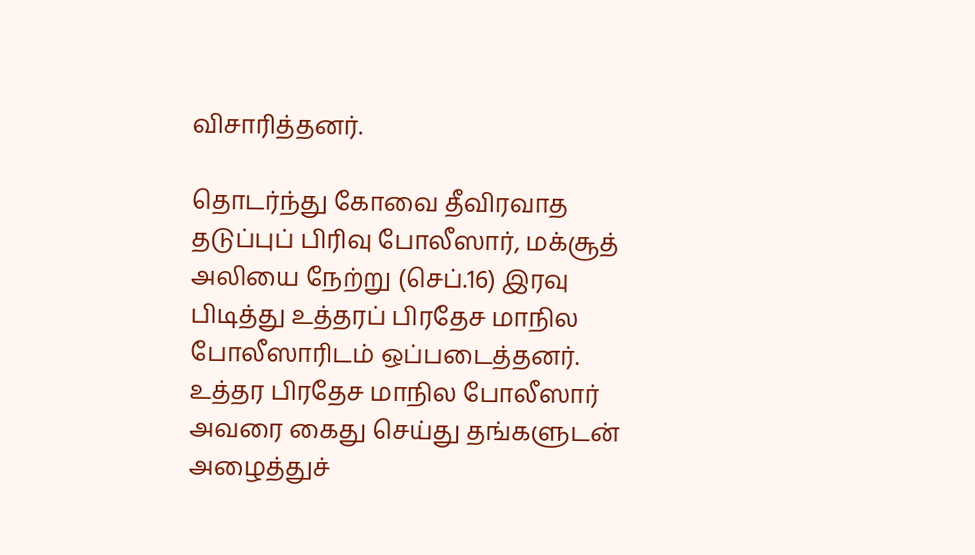விசாரித்தனர்.

தொடர்ந்து கோவை தீவிரவாத தடுப்புப் பிரிவு போலீஸார், மக்சூத் அலியை நேற்று (செப்.16) இரவு பிடித்து உத்தரப் பிரதேச மாநில போலீஸாரிடம் ஒப்படைத்தனர். உத்தர பிரதேச மாநில போலீஸார் அவரை கைது செய்து தங்களுடன் அழைத்துச்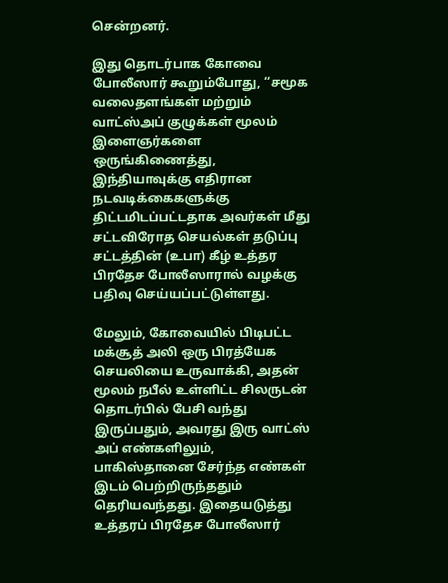சென்றனர்.

இது தொடர்பாக கோவை போலீஸார் கூறும்போது, ‘‘சமூக வலைதளங்கள் மற்றும் வாட்ஸ்அப் குழுக்கள் மூலம் இளைஞர்களை ஒருங்கிணைத்து, இந்தியாவுக்கு எதிரான நடவடிக்கைகளுக்கு திட்டமிடப்பட்டதாக அவர்கள் மீது சட்டவிரோத செயல்கள் தடுப்பு சட்டத்தின் (உபா) கீழ் உத்தர பிரதேச போலீஸாரால் வழக்கு பதிவு செய்யப்பட்டுள்ளது.

மேலும், கோவையில் பிடிபட்ட மக்சூத் அலி ஒரு பிரத்யேக செயலியை உருவாக்கி, அதன் மூலம் நபீல் உள்ளிட்ட சிலருடன் தொடர்பில் பேசி வந்து இருப்பதும், அவரது இரு வாட்ஸ் அப் எண்களிலும், பாகிஸ்தானை சேர்ந்த எண்கள் இடம் பெற்றிருந்ததும் தெரியவந்தது. இதையடுத்து உத்தரப் பிரதேச போலீஸார்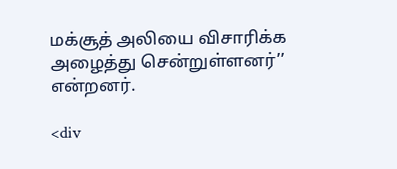மக்சூத் அலியை விசாரிக்க அழைத்து சென்றுள்ளனர்’’ என்றனர்.

<div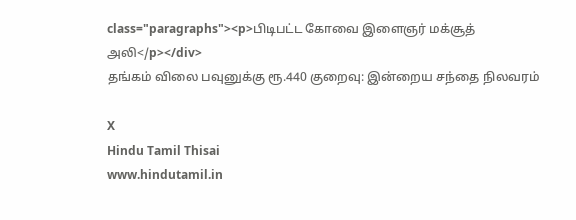class="paragraphs"><p>பிடிபட்ட கோவை இளைஞர் மக்சூத் அலி</p></div>
தங்கம் விலை பவுனுக்கு ரூ.440 குறைவு: இன்றைய சந்தை நிலவரம்

X
Hindu Tamil Thisai
www.hindutamil.in